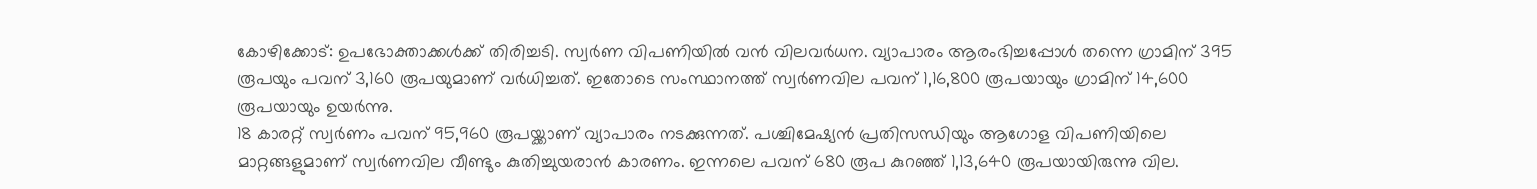കോഴിക്കോട്: ഉപഭോക്താക്കൾക്ക് തിരിച്ചടി. സ്വർണ വിപണിയിൽ വൻ വിലവർധന. വ്യാപാരം ആരംഭിച്ചപ്പോൾ തന്നെ ഗ്രാമിന് 395 രൂപയും പവന് 3,160 രൂപയുമാണ് വർധിച്ചത്. ഇതോടെ സംസ്ഥാനത്ത് സ്വർണവില പവന് 1,16,800 രൂപയായും ഗ്രാമിന് 14,600 രൂപയായും ഉയർന്നു.
18 കാരറ്റ് സ്വർണം പവന് 95,960 രൂപയ്ക്കാണ് വ്യാപാരം നടക്കുന്നത്. പശ്ചിമേഷ്യൻ പ്രതിസന്ധിയും ആഗോള വിപണിയിലെ മാറ്റങ്ങളുമാണ് സ്വർണവില വീണ്ടും കുതിച്ചുയരാൻ കാരണം. ഇന്നലെ പവന് 680 രൂപ കുറഞ്ഞ് 1,13,640 രൂപയായിരുന്നു വില.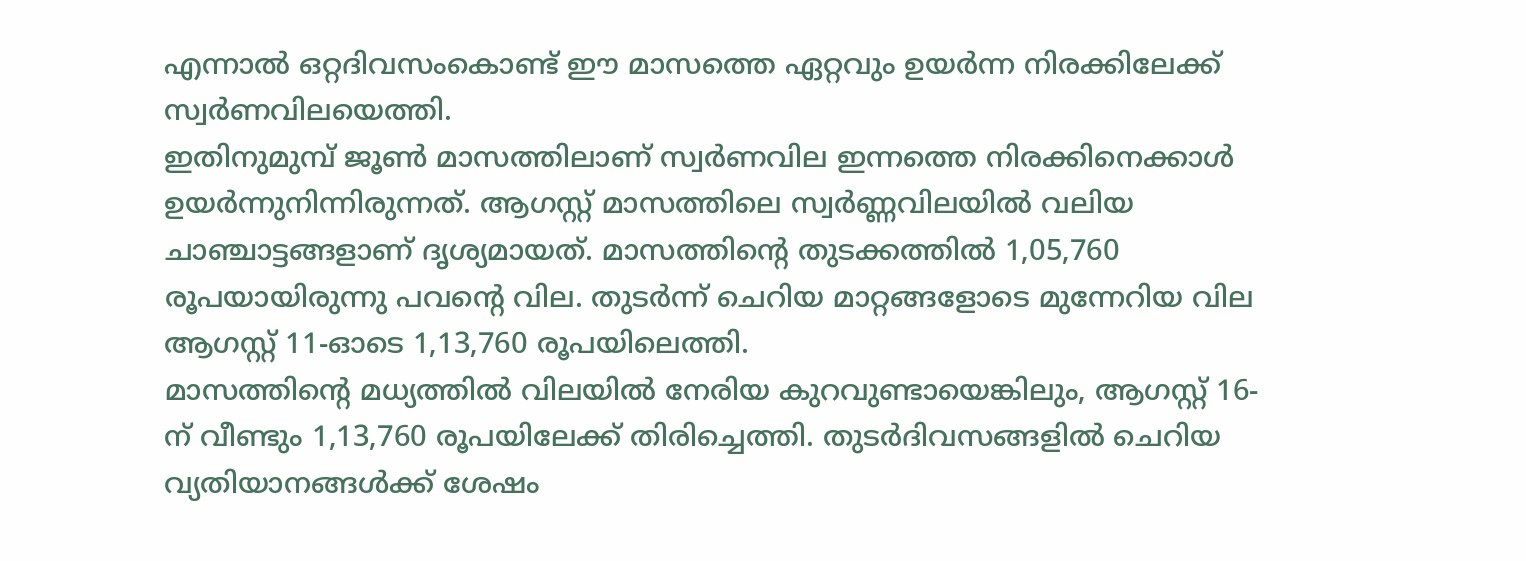എന്നാൽ ഒറ്റദിവസംകൊണ്ട് ഈ മാസത്തെ ഏറ്റവും ഉയർന്ന നിരക്കിലേക്ക് സ്വർണവിലയെത്തി.
ഇതിനുമുമ്പ് ജൂൺ മാസത്തിലാണ് സ്വർണവില ഇന്നത്തെ നിരക്കിനെക്കാൾ ഉയർന്നുനിന്നിരുന്നത്. ആഗസ്റ്റ് മാസത്തിലെ സ്വർണ്ണവിലയിൽ വലിയ ചാഞ്ചാട്ടങ്ങളാണ് ദൃശ്യമായത്. മാസത്തിന്റെ തുടക്കത്തിൽ 1,05,760 രൂപയായിരുന്നു പവന്റെ വില. തുടർന്ന് ചെറിയ മാറ്റങ്ങളോടെ മുന്നേറിയ വില ആഗസ്റ്റ് 11-ഓടെ 1,13,760 രൂപയിലെത്തി.
മാസത്തിന്റെ മധ്യത്തിൽ വിലയിൽ നേരിയ കുറവുണ്ടായെങ്കിലും, ആഗസ്റ്റ് 16-ന് വീണ്ടും 1,13,760 രൂപയിലേക്ക് തിരിച്ചെത്തി. തുടർദിവസങ്ങളിൽ ചെറിയ വ്യതിയാനങ്ങൾക്ക് ശേഷം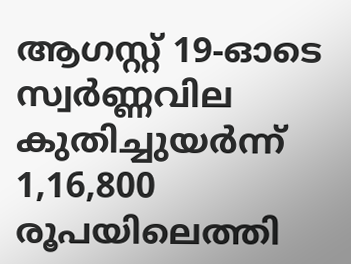ആഗസ്റ്റ് 19-ഓടെ സ്വർണ്ണവില കുതിച്ചുയർന്ന് 1,16,800 രൂപയിലെത്തി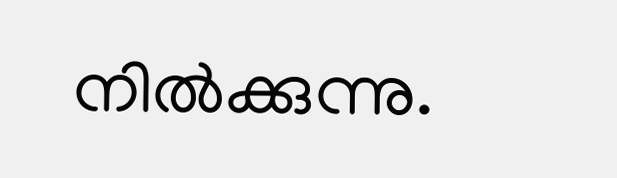നിൽക്കുന്നു.